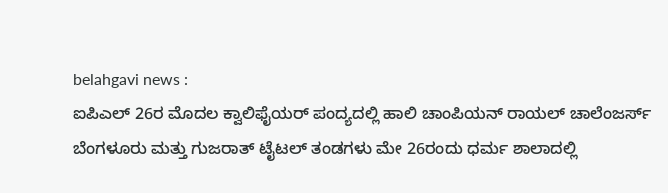belahgavi news :
ಐಪಿಎಲ್ 26ರ ಮೊದಲ ಕ್ವಾಲಿಫೈಯರ್ ಪಂದ್ಯದಲ್ಲಿ ಹಾಲಿ ಚಾಂಪಿಯನ್ ರಾಯಲ್ ಚಾಲೆಂಜರ್ಸ್ ಬೆಂಗಳೂರು ಮತ್ತು ಗುಜರಾತ್ ಟೈಟಲ್ ತಂಡಗಳು ಮೇ 26ರಂದು ಧರ್ಮ ಶಾಲಾದಲ್ಲಿ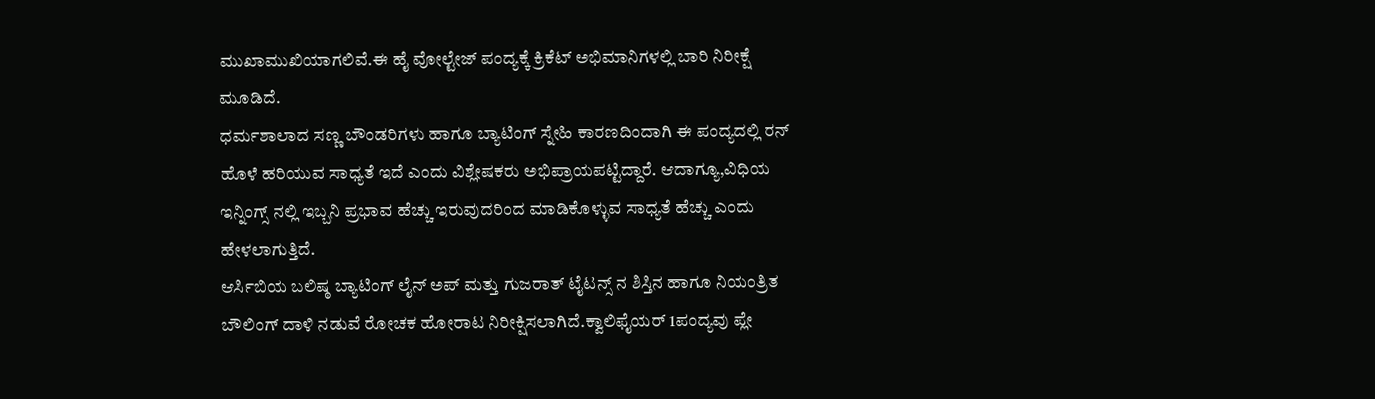ಮುಖಾಮುಖಿಯಾಗಲಿವೆ.ಈ ಹೈ ವೋಲ್ಟೇಜ್ ಪಂದ್ಯಕ್ಕೆ ಕ್ರಿಕೆಟ್ ಅಭಿಮಾನಿಗಳಲ್ಲಿ ಬಾರಿ ನಿರೀಕ್ಷೆ ಮೂಡಿದೆ.
ಧರ್ಮಶಾಲಾದ ಸಣ್ಣ ಬೌಂಡರಿಗಳು ಹಾಗೂ ಬ್ಯಾಟಿಂಗ್ ಸ್ನೇಹಿ ಕಾರಣದಿಂದಾಗಿ ಈ ಪಂದ್ಯದಲ್ಲಿ ರನ್ ಹೊಳೆ ಹರಿಯುವ ಸಾಧ್ಯತೆ ಇದೆ ಎಂದು ವಿಶ್ಲೇಷಕರು ಅಭಿಪ್ರಾಯಪಟ್ಟಿದ್ದಾರೆ. ಆದಾಗ್ಯೂ,ವಿಧಿಯ ಇನ್ನಿಂಗ್ಸ್ ನಲ್ಲಿ ಇಬ್ಬನಿ ಪ್ರಭಾವ ಹೆಚ್ಚು ಇರುವುದರಿಂದ ಮಾಡಿಕೊಳ್ಳುವ ಸಾಧ್ಯತೆ ಹೆಚ್ಚು ಎಂದು ಹೇಳಲಾಗುತ್ತಿದೆ.
ಆರ್ಸಿಬಿಯ ಬಲಿಷ್ಠ ಬ್ಯಾಟಿಂಗ್ ಲೈನ್ ಅಪ್ ಮತ್ತು ಗುಜರಾತ್ ಟೈಟನ್ಸ್ ನ ಶಿಸ್ತಿನ ಹಾಗೂ ನಿಯಂತ್ರಿತ ಬೌಲಿಂಗ್ ದಾಳಿ ನಡುವೆ ರೋಚಕ ಹೋರಾಟ ನಿರೀಕ್ಷಿಸಲಾಗಿದೆ.ಕ್ವಾಲಿಫೈಯರ್ 1ಪಂದ್ಯವು ಪ್ಲೇ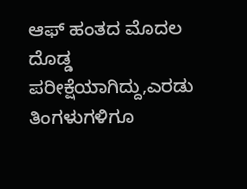ಆಫ್ ಹಂತದ ಮೊದಲ ದೊಡ್ಡ ಪರೀಕ್ಷೆಯಾಗಿದ್ದು,ಎರಡು ತಿಂಗಳುಗಳಿಗೂ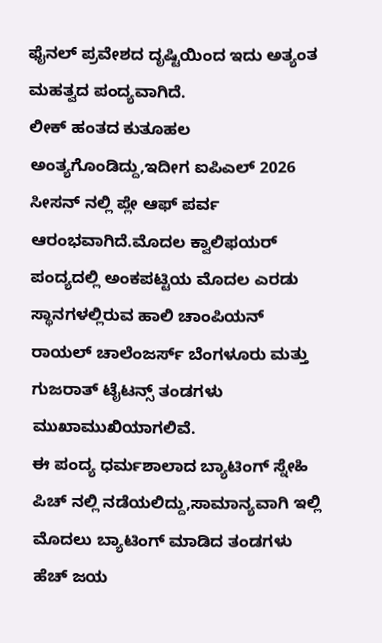ಫೈನಲ್ ಪ್ರವೇಶದ ದೃಷ್ಟಿಯಿಂದ ಇದು ಅತ್ಯಂತ ಮಹತ್ವದ ಪಂದ್ಯವಾಗಿದೆ.
ಲೀಕ್ ಹಂತದ ಕುತೂಹಲ ಅಂತ್ಯಗೊಂಡಿದ್ದು,ಇದೀಗ ಐಪಿಎಲ್ 2026 ಸೀಸನ್ ನಲ್ಲಿ ಪ್ಲೇ ಆಫ್ ಪರ್ವ ಆರಂಭವಾಗಿದೆ.ಮೊದಲ ಕ್ವಾಲಿಫಯರ್ ಪಂದ್ಯದಲ್ಲಿ ಅಂಕಪಟ್ಟಿಯ ಮೊದಲ ಎರಡು ಸ್ಥಾನಗಳಲ್ಲಿರುವ ಹಾಲಿ ಚಾಂಪಿಯನ್ ರಾಯಲ್ ಚಾಲೆಂಜರ್ಸ್ ಬೆಂಗಳೂರು ಮತ್ತು ಗುಜರಾತ್ ಟೈಟನ್ಸ್ ತಂಡಗಳು ಮುಖಾಮುಖಿಯಾಗಲಿವೆ.
ಈ ಪಂದ್ಯ ಧರ್ಮಶಾಲಾದ ಬ್ಯಾಟಿಂಗ್ ಸ್ನೇಹಿ ಪಿಚ್ ನಲ್ಲಿ ನಡೆಯಲಿದ್ದು,ಸಾಮಾನ್ಯವಾಗಿ ಇಲ್ಲಿ ಮೊದಲು ಬ್ಯಾಟಿಂಗ್ ಮಾಡಿದ ತಂಡಗಳು ಹೆಚ್ ಜಯ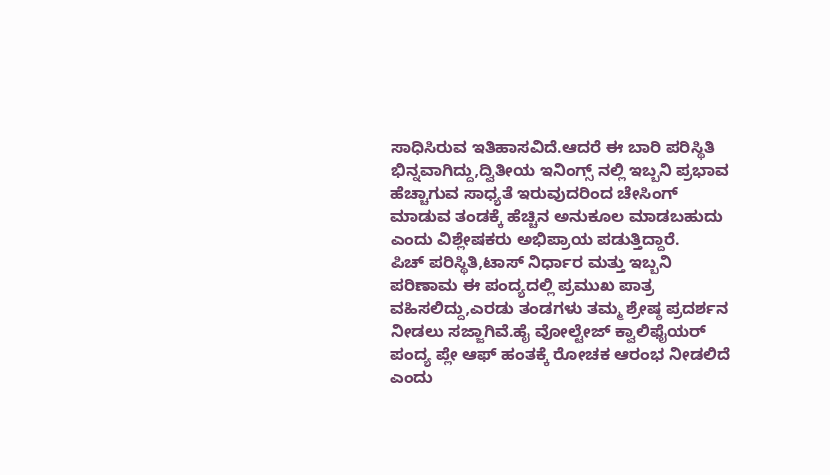ಸಾಧಿಸಿರುವ ಇತಿಹಾಸವಿದೆ.ಆದರೆ ಈ ಬಾರಿ ಪರಿಸ್ಥಿತಿ ಭಿನ್ನವಾಗಿದ್ದು,ದ್ವಿತೀಯ ಇನಿಂಗ್ಸ್ ನಲ್ಲಿ ಇಬ್ಬನಿ ಪ್ರಭಾವ ಹೆಚ್ಚಾಗುವ ಸಾಧ್ಯತೆ ಇರುವುದರಿಂದ ಚೇಸಿಂಗ್ ಮಾಡುವ ತಂಡಕ್ಕೆ ಹೆಚ್ಚಿನ ಅನುಕೂಲ ಮಾಡಬಹುದು ಎಂದು ವಿಶ್ಲೇಷಕರು ಅಭಿಪ್ರಾಯ ಪಡುತ್ತಿದ್ದಾರೆ.
ಪಿಚ್ ಪರಿಸ್ಥಿತಿ,ಟಾಸ್ ನಿರ್ಧಾರ ಮತ್ತು ಇಬ್ಬನಿ ಪರಿಣಾಮ ಈ ಪಂದ್ಯದಲ್ಲಿ ಪ್ರಮುಖ ಪಾತ್ರ ವಹಿಸಲಿದ್ದು,ಎರಡು ತಂಡಗಳು ತಮ್ಮ ಶ್ರೇಷ್ಠ ಪ್ರದರ್ಶನ ನೀಡಲು ಸಜ್ಜಾಗಿವೆ.ಹೈ ವೋಲ್ಟೇಜ್ ಕ್ವಾಲಿಫೈಯರ್ ಪಂದ್ಯ ಪ್ಲೇ ಆಫ್ ಹಂತಕ್ಕೆ ರೋಚಕ ಆರಂಭ ನೀಡಲಿದೆ ಎಂದು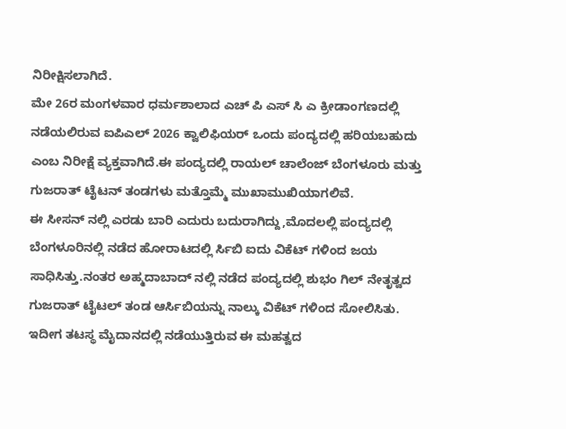ನಿರೀಕ್ಷಿಸಲಾಗಿದೆ.
ಮೇ 26ರ ಮಂಗಳವಾರ ಧರ್ಮಶಾಲಾದ ಎಚ್ ಪಿ ಎಸ್ ಸಿ ಎ ಕ್ರೀಡಾಂಗಣದಲ್ಲಿ ನಡೆಯಲಿರುವ ಐಪಿಎಲ್ 2026 ಕ್ವಾಲಿಫಿಯರ್ ಒಂದು ಪಂದ್ಯದಲ್ಲಿ ಹರಿಯಬಹುದು ಎಂಬ ನಿರೀಕ್ಷೆ ವ್ಯಕ್ತವಾಗಿದೆ.ಈ ಪಂದ್ಯದಲ್ಲಿ ರಾಯಲ್ ಚಾಲೆಂಜ್ ಬೆಂಗಳೂರು ಮತ್ತು ಗುಜರಾತ್ ಟೈಟನ್ ತಂಡಗಳು ಮತ್ತೊಮ್ಮೆ ಮುಖಾಮುಖಿಯಾಗಲಿವೆ.
ಈ ಸೀಸನ್ ನಲ್ಲಿ ಎರಡು ಬಾರಿ ಎದುರು ಬದುರಾಗಿದ್ದು,ಮೊದಲಲ್ಲಿ ಪಂದ್ಯದಲ್ಲಿ ಬೆಂಗಳೂರಿನಲ್ಲಿ ನಡೆದ ಹೋರಾಟದಲ್ಲಿ ರ್ಸಿಬಿ ಐದು ವಿಕೆಟ್ ಗಳಿಂದ ಜಯ ಸಾಧಿಸಿತ್ತು.ನಂತರ ಅಹ್ಮದಾಬಾದ್ ನಲ್ಲಿ ನಡೆದ ಪಂದ್ಯದಲ್ಲಿ ಶುಭಂ ಗಿಲ್ ನೇತೃತ್ವದ ಗುಜರಾತ್ ಟೈಟಲ್ ತಂಡ ಆರ್ಸಿಬಿಯನ್ನು ನಾಲ್ಕು ವಿಕೆಟ್ ಗಳಿಂದ ಸೋಲಿಸಿತು.
ಇದೀಗ ತಟಸ್ಥ ಮೈದಾನದಲ್ಲಿ ನಡೆಯುತ್ತಿರುವ ಈ ಮಹತ್ವದ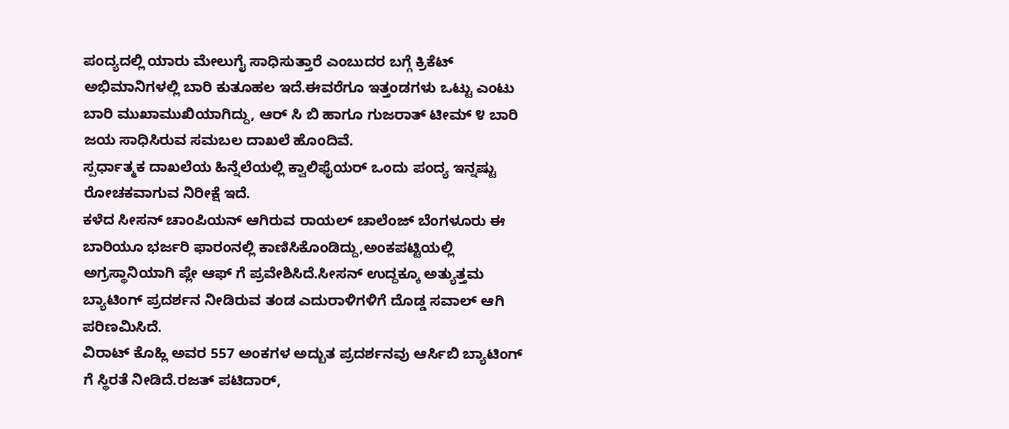ಪಂದ್ಯದಲ್ಲಿ ಯಾರು ಮೇಲುಗೈ ಸಾಧಿಸುತ್ತಾರೆ ಎಂಬುದರ ಬಗ್ಗೆ ಕ್ರಿಕೆಟ್ ಅಭಿಮಾನಿಗಳಲ್ಲಿ ಬಾರಿ ಕುತೂಹಲ ಇದೆ.ಈವರೆಗೂ ಇತ್ತಂಡಗಳು ಒಟ್ಟು ಎಂಟು ಬಾರಿ ಮುಖಾಮುಖಿಯಾಗಿದ್ದು, ಆರ್ ಸಿ ಬಿ ಹಾಗೂ ಗುಜರಾತ್ ಟೀಮ್ ೪ ಬಾರಿ ಜಯ ಸಾಧಿಸಿರುವ ಸಮಬಲ ದಾಖಲೆ ಹೊಂದಿವೆ.
ಸ್ಪರ್ಧಾತ್ಮಕ ದಾಖಲೆಯ ಹಿನ್ನೆಲೆಯಲ್ಲಿ ಕ್ವಾಲಿಫೈಯರ್ ಒಂದು ಪಂದ್ಯ ಇನ್ನಷ್ಟು ರೋಚಕವಾಗುವ ನಿರೀಕ್ಷೆ ಇದೆ.
ಕಳೆದ ಸೀಸನ್ ಚಾಂಪಿಯನ್ ಆಗಿರುವ ರಾಯಲ್ ಚಾಲೆಂಜ್ ಬೆಂಗಳೂರು ಈ ಬಾರಿಯೂ ಭರ್ಜರಿ ಫಾರಂನಲ್ಲಿ ಕಾಣಿಸಿಕೊಂಡಿದ್ದು,ಅಂಕಪಟ್ಟಿಯಲ್ಲಿ ಅಗ್ರಸ್ಥಾನಿಯಾಗಿ ಪ್ಲೇ ಆಫ್ ಗೆ ಪ್ರವೇಶಿಸಿದೆ.ಸೀಸನ್ ಉದ್ದಕ್ಕೂ ಅತ್ಯುತ್ತಮ ಬ್ಯಾಟಿಂಗ್ ಪ್ರದರ್ಶನ ನೀಡಿರುವ ತಂಡ ಎದುರಾಳಿಗಳಿಗೆ ದೊಡ್ಡ ಸವಾಲ್ ಆಗಿ ಪರಿಣಮಿಸಿದೆ.
ವಿರಾಟ್ ಕೊಹ್ಲಿ ಅವರ 557 ಅಂಕಗಳ ಅದ್ಬುತ ಪ್ರದರ್ಶನವು ಆರ್ಸಿಬಿ ಬ್ಯಾಟಿಂಗ್ ಗೆ ಸ್ಥಿರತೆ ನೀಡಿದೆ.ರಜತ್ ಪಟಿದಾರ್,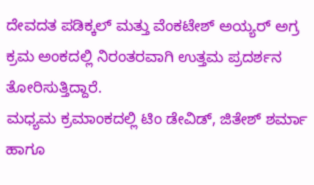ದೇವದತ ಪಡಿಕ್ಕಲ್ ಮತ್ತು ವೆಂಕಟೇಶ್ ಅಯ್ಯರ್ ಅಗ್ರ ಕ್ರಮ ಅಂಕದಲ್ಲಿ ನಿರಂತರವಾಗಿ ಉತ್ತಮ ಪ್ರದರ್ಶನ ತೋರಿಸುತ್ತಿದ್ದಾರೆ.
ಮಧ್ಯಮ ಕ್ರಮಾಂಕದಲ್ಲಿ ಟಿಂ ಡೇವಿಡ್, ಜಿತೇಶ್ ಶರ್ಮಾ ಹಾಗೂ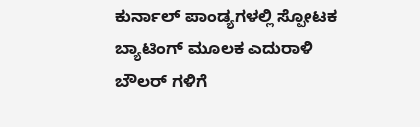ಕುರ್ನಾಲ್ ಪಾಂಡ್ಯಗಳಲ್ಲಿ ಸ್ಪೋಟಕ ಬ್ಯಾಟಿಂಗ್ ಮೂಲಕ ಎದುರಾಳಿ ಬೌಲರ್ ಗಳಿಗೆ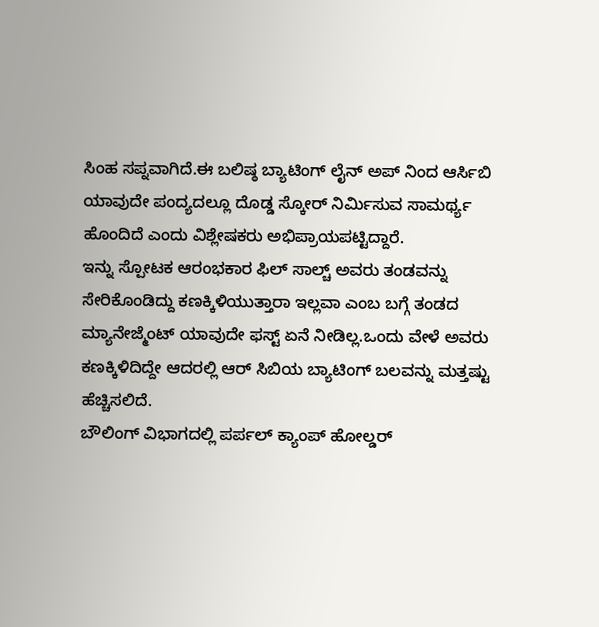ಸಿಂಹ ಸಪ್ನವಾಗಿದೆ.ಈ ಬಲಿಷ್ಠ ಬ್ಯಾಟಿಂಗ್ ಲೈನ್ ಅಪ್ ನಿಂದ ಆರ್ಸಿಬಿ ಯಾವುದೇ ಪಂದ್ಯದಲ್ಲೂ ದೊಡ್ಡ ಸ್ಕೋರ್ ನಿರ್ಮಿಸುವ ಸಾಮರ್ಥ್ಯ ಹೊಂದಿದೆ ಎಂದು ವಿಶ್ಲೇಷಕರು ಅಭಿಪ್ರಾಯಪಟ್ಟಿದ್ದಾರೆ.
ಇನ್ನು ಸ್ಪೋಟಕ ಆರಂಭಕಾರ ಫಿಲ್ ಸಾಲ್ಚ್ ಅವರು ತಂಡವನ್ನು ಸೇರಿಕೊಂಡಿದ್ದು ಕಣಕ್ಕಿಳಿಯುತ್ತಾರಾ ಇಲ್ಲವಾ ಎಂಬ ಬಗ್ಗೆ ತಂಡದ ಮ್ಯಾನೇಜ್ಮೆಂಟ್ ಯಾವುದೇ ಫಸ್ಟ್ ಏನೆ ನೀಡಿಲ್ಲ.ಒಂದು ವೇಳೆ ಅವರು ಕಣಕ್ಕಿಳಿದಿದ್ದೇ ಆದರಲ್ಲಿ ಆರ್ ಸಿಬಿಯ ಬ್ಯಾಟಿಂಗ್ ಬಲವನ್ನು ಮತ್ತಷ್ಟು ಹೆಚ್ಚಿಸಲಿದೆ.
ಬೌಲಿಂಗ್ ವಿಭಾಗದಲ್ಲಿ ಪರ್ಪಲ್ ಕ್ಯಾಂಪ್ ಹೋಲ್ಡರ್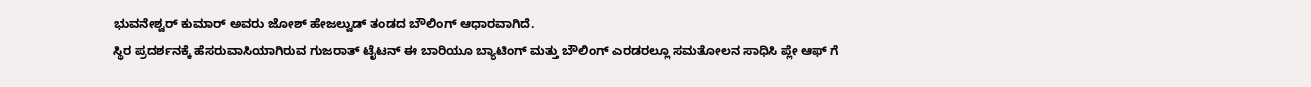ಭುವನೇಶ್ವರ್ ಕುಮಾರ್ ಅವರು ಜೋಶ್ ಹೇಜಲ್ವುಡ್ ತಂಡದ ಬೌಲಿಂಗ್ ಆಧಾರವಾಗಿದೆ.
ಸ್ಥಿರ ಪ್ರದರ್ಶನಕ್ಕೆ ಹೆಸರುವಾಸಿಯಾಗಿರುವ ಗುಜರಾತ್ ಟೈಟನ್ ಈ ಬಾರಿಯೂ ಬ್ಯಾಟಿಂಗ್ ಮತ್ತು ಬೌಲಿಂಗ್ ಎರಡರಲ್ಲೂ ಸಮತೋಲನ ಸಾಧಿಸಿ ಪ್ಲೇ ಆಫ್ ಗೆ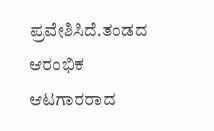ಪ್ರವೇಶಿಸಿದೆ.ತಂಡದ ಆರಂಭಿಕ ಆಟಗಾರರಾದ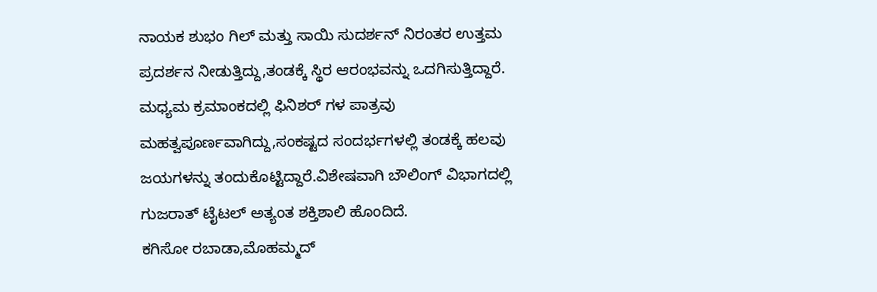ನಾಯಕ ಶುಭಂ ಗಿಲ್ ಮತ್ತು ಸಾಯಿ ಸುದರ್ಶನ್ ನಿರಂತರ ಉತ್ತಮ ಪ್ರದರ್ಶನ ನೀಡುತ್ತಿದ್ದು,ತಂಡಕ್ಕೆ ಸ್ಥಿರ ಆರಂಭವನ್ನು ಒದಗಿಸುತ್ತಿದ್ದಾರೆ.
ಮಧ್ಯಮ ಕ್ರಮಾಂಕದಲ್ಲಿ ಫಿನಿಶರ್ ಗಳ ಪಾತ್ರವು ಮಹತ್ವಪೂರ್ಣವಾಗಿದ್ದು,ಸಂಕಷ್ಟದ ಸಂದರ್ಭಗಳಲ್ಲಿ ತಂಡಕ್ಕೆ ಹಲವು ಜಯಗಳನ್ನು ತಂದುಕೊಟ್ಟಿದ್ದಾರೆ.ವಿಶೇಷವಾಗಿ ಬೌಲಿಂಗ್ ವಿಭಾಗದಲ್ಲಿ ಗುಜರಾತ್ ಟೈಟಲ್ ಅತ್ಯಂತ ಶಕ್ತಿಶಾಲಿ ಹೊಂದಿದೆ.
ಕಗಿಸೋ ರಬಾಡಾ,ಮೊಹಮ್ಮದ್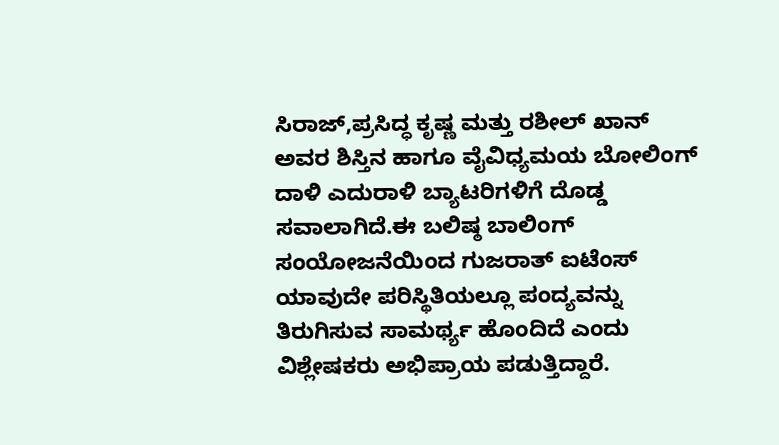ಸಿರಾಜ್,ಪ್ರಸಿದ್ಧ ಕೃಷ್ಣ ಮತ್ತು ರಶೀಲ್ ಖಾನ್ ಅವರ ಶಿಸ್ತಿನ ಹಾಗೂ ವೈವಿಧ್ಯಮಯ ಬೋಲಿಂಗ್ ದಾಳಿ ಎದುರಾಳಿ ಬ್ಯಾಟರಿಗಳಿಗೆ ದೊಡ್ಡ ಸವಾಲಾಗಿದೆ.ಈ ಬಲಿಷ್ಠ ಬಾಲಿಂಗ್ ಸಂಯೋಜನೆಯಿಂದ ಗುಜರಾತ್ ಐಟೆಂಸ್ ಯಾವುದೇ ಪರಿಸ್ಥಿತಿಯಲ್ಲೂ ಪಂದ್ಯವನ್ನು ತಿರುಗಿಸುವ ಸಾಮರ್ಥ್ಯ ಹೊಂದಿದೆ ಎಂದು ವಿಶ್ಲೇಷಕರು ಅಭಿಪ್ರಾಯ ಪಡುತ್ತಿದ್ದಾರೆ.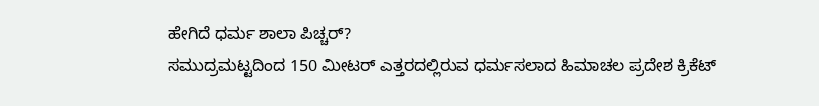ಹೇಗಿದೆ ಧರ್ಮ ಶಾಲಾ ಪಿಚ್ಚರ್?
ಸಮುದ್ರಮಟ್ಟದಿಂದ 150 ಮೀಟರ್ ಎತ್ತರದಲ್ಲಿರುವ ಧರ್ಮಸಲಾದ ಹಿಮಾಚಲ ಪ್ರದೇಶ ಕ್ರಿಕೆಟ್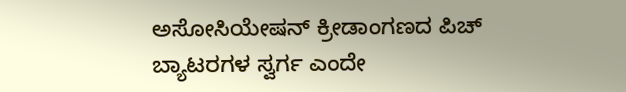ಅಸೋಸಿಯೇಷನ್ ಕ್ರೀಡಾಂಗಣದ ಪಿಚ್ ಬ್ಯಾಟರಗಳ ಸ್ವರ್ಗ ಎಂದೇ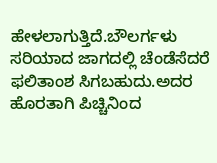ಹೇಳಲಾಗುತ್ತಿದೆ.ಬೌಲರ್ಗಳು ಸರಿಯಾದ ಜಾಗದಲ್ಲಿ ಚೆಂಡೆಸೆದರೆ ಫಲಿತಾಂಶ ಸಿಗಬಹುದು.ಅದರ ಹೊರತಾಗಿ ಪಿಚ್ಚಿನಿಂದ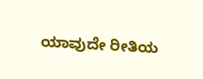ಯಾವುದೇ ರೀತಿಯ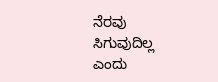ನೆರವು ಸಿಗುವುದಿಲ್ಲ ಎಂದು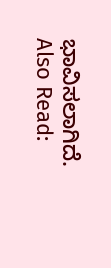ಭಾವಿಸಲಾಗಿದೆ.
Also Read: